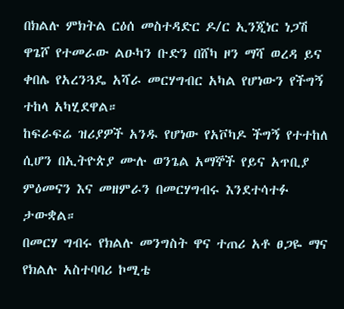በክልሉ ምክትል ርዕሰ መስተዳድር ዶ/ር ኢንጂነር ነጋሽ ዋጌሾ የተመራው ልዑካን ቡድን በሸካ ዞን ማሻ ወረዳ ይና ቀበሌ የአረንጓዴ አሻራ መርሃግብር አካል የሆነውን የችግኝ ተከላ አካሂደዋል።
ከፍራፍሬ ዝሪያዎች አንዱ የሆነው የአቮካዶ ችግኝ የተተከለ ሲሆን በኢትዮጵያ ሙሉ ወንጌል አማኞች የይና አጥቢያ ምዕመናን እና መዘምራን በመርሃግብሩ እንደተሳተፉ ታውቋል።
በመርሃ ግብሩ የክልሉ መንግስት ዋና ተጠሪ አቶ ፀጋዬ ማና የክልሉ አስተባባሪ ኮሚቴ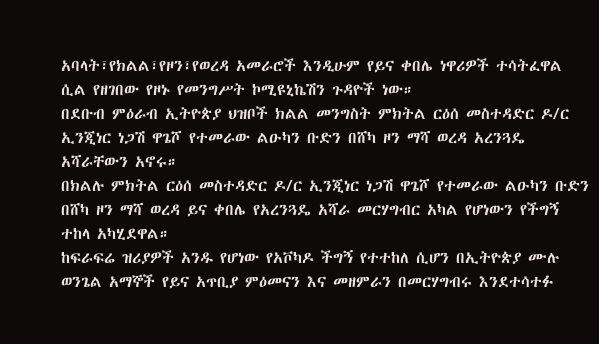አባላት፣የክልል፣የዞን፣የወረዳ አመራሮች እንዲሁም የይና ቀበሌ ነዋሪዎች ተሳትፈዋል ሲል የዘገበው የዞኑ የመንግሥት ኮሚዩኒኬሽን ጉዳዮች ነው።
በደቡብ ምዕራብ ኢትዮጵያ ህዝቦች ክልል መንግስት ምክትል ርዕሰ መስተዳድር ዶ/ር ኢንጂነር ነጋሽ ዋጌሾ የተመራው ልዑካን ቡድን በሸካ ዞን ማሻ ወረዳ አረንጓዴ አሻራቸውን አኖሩ።
በክልሉ ምክትል ርዕሰ መስተዳድር ዶ/ር ኢንጂነር ነጋሽ ዋጌሾ የተመራው ልዑካን ቡድን በሸካ ዞን ማሻ ወረዳ ይና ቀበሌ የአረንጓዴ አሻራ መርሃግብር አካል የሆነውን የችግኝ ተከላ አካሂደዋል።
ከፍራፍሬ ዝሪያዎች አንዱ የሆነው የአቮካዶ ችግኝ የተተከለ ሲሆን በኢትዮጵያ ሙሉ ወንጌል አማኞች የይና አጥቢያ ምዕመናን እና መዘምራን በመርሃግብሩ እንደተሳተፉ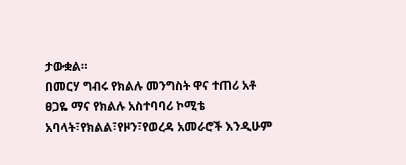ታውቋል።
በመርሃ ግብሩ የክልሉ መንግስት ዋና ተጠሪ አቶ ፀጋዬ ማና የክልሉ አስተባባሪ ኮሚቴ አባላት፣የክልል፣የዞን፣የወረዳ አመራሮች እንዲሁም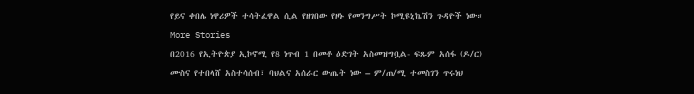የይና ቀበሌ ነዋሪዎች ተሳትፈዋል ሲል የዘገበው የዞኑ የመንግሥት ኮሚዩኒኬሽን ጉዳዮች ነው።
More Stories
በ2016 የኢትዮጵያ ኢኮኖሚ የ8 ነጥብ 1 በመቶ ዕድገት አስመዝግቧል- ፍጹም አሰፋ (ዶ/ር)
ሙስና የተበላሸ አስተሳሰብ፣ ባህልና አሰራር ውጤት ነው – ም/ጠ/ሚ ተመስገን ጥሩነህ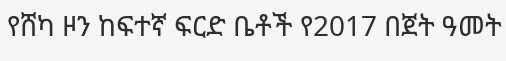የሸካ ዞን ከፍተኛ ፍርድ ቤቶች የ2017 በጀት ዓመት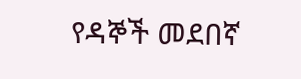የዳኞች መደበኛ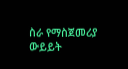ስራ የማስጀመሪያ ውይይት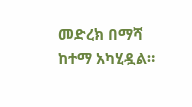መድረክ በማሻ ከተማ አካሂዷል።